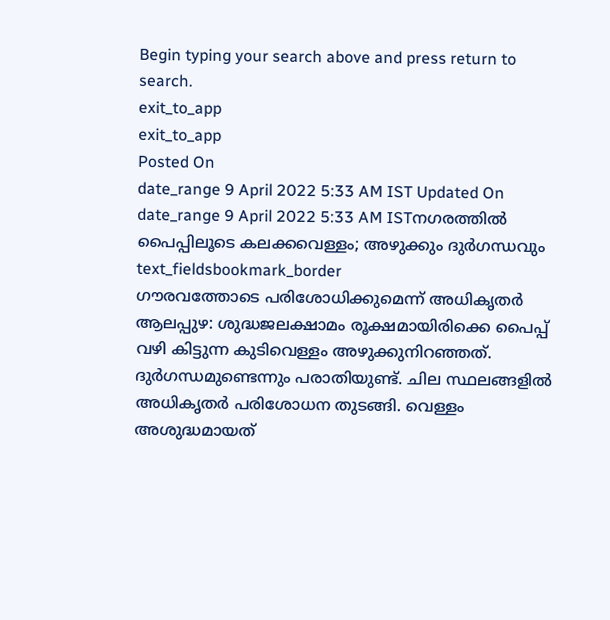Begin typing your search above and press return to search.
exit_to_app
exit_to_app
Posted On
date_range 9 April 2022 5:33 AM IST Updated On
date_range 9 April 2022 5:33 AM ISTനഗരത്തിൽ പൈപ്പിലൂടെ കലക്കവെള്ളം; അഴുക്കും ദുർഗന്ധവും
text_fieldsbookmark_border
ഗൗരവത്തോടെ പരിശോധിക്കുമെന്ന് അധികൃതർ ആലപ്പുഴ: ശുദ്ധജലക്ഷാമം രൂക്ഷമായിരിക്കെ പൈപ്പ് വഴി കിട്ടുന്ന കുടിവെള്ളം അഴുക്കുനിറഞ്ഞത്. ദുർഗന്ധമുണ്ടെന്നും പരാതിയുണ്ട്. ചില സ്ഥലങ്ങളിൽ അധികൃതർ പരിശോധന തുടങ്ങി. വെള്ളം അശുദ്ധമായത്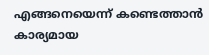എങ്ങനെയെന്ന് കണ്ടെത്താൻ കാര്യമായ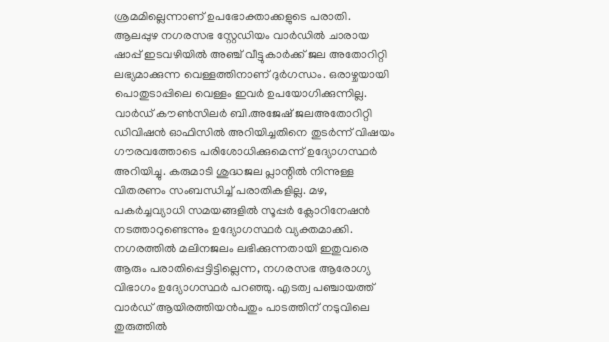ശ്രമമില്ലെന്നാണ് ഉപഭോക്താക്കളുടെ പരാതി. ആലപ്പുഴ നഗരസഭ സ്റ്റേഡിയം വാർഡിൽ ചാരായ ഷാപ്പ് ഇടവഴിയിൽ അഞ്ച് വീട്ടുകാർക്ക് ജല അതോറിറ്റി ലഭ്യമാക്കുന്ന വെള്ളത്തിനാണ് ദുർഗന്ധം. ഒരാഴ്ചയായി പൊതുടാപ്പിലെ വെള്ളം ഇവർ ഉപയോഗിക്കുന്നില്ല. വാർഡ് കൗൺസിലർ ബി.അജേഷ് ജലഅതോറിറ്റി ഡിവിഷൻ ഓഫിസിൽ അറിയിച്ചതിനെ തുടർന്ന് വിഷയം ഗൗരവത്തോടെ പരിശോധിക്കുമെന്ന് ഉദ്യോഗസ്ഥർ അറിയിച്ചു. കരുമാടി ശുദ്ധജല പ്ലാന്റിൽ നിന്നുള്ള വിതരണം സംബന്ധിച്ച് പരാതികളില്ല. മഴ, പകർച്ചവ്യാധി സമയങ്ങളിൽ സൂപ്പർ ക്ലോറിനേഷൻ നടത്താറുണ്ടെന്നും ഉദ്യോഗസ്ഥർ വ്യക്തമാക്കി. നഗരത്തിൽ മലിനജലം ലഭിക്കുന്നതായി ഇതുവരെ ആരും പരാതിപ്പെട്ടിട്ടില്ലെന്ന, നഗരസഭ ആരോഗ്യ വിഭാഗം ഉദ്യോഗസ്ഥർ പറഞ്ഞു. എടത്വ പഞ്ചായത്ത് വാർഡ് ആയിരത്തിയൻപതും പാടത്തിന് നടുവിലെ തുരുത്തിൽ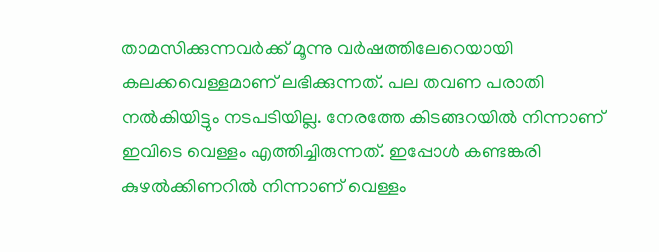താമസിക്കുന്നവർക്ക് മൂന്നു വർഷത്തിലേറെയായി കലക്കവെള്ളമാണ് ലഭിക്കുന്നത്. പല തവണ പരാതി നൽകിയിട്ടും നടപടിയില്ല. നേരത്തേ കിടങ്ങറയിൽ നിന്നാണ് ഇവിടെ വെള്ളം എത്തിച്ചിരുന്നത്. ഇപ്പോൾ കണ്ടങ്കരി കുഴൽക്കിണറിൽ നിന്നാണ് വെള്ളം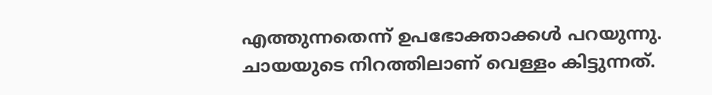എത്തുന്നതെന്ന് ഉപഭോക്താക്കൾ പറയുന്നു. ചായയുടെ നിറത്തിലാണ് വെള്ളം കിട്ടുന്നത്.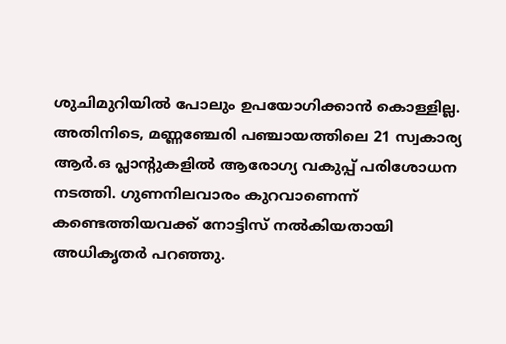ശുചിമുറിയിൽ പോലും ഉപയോഗിക്കാൻ കൊള്ളില്ല. അതിനിടെ, മണ്ണഞ്ചേരി പഞ്ചായത്തിലെ 21 സ്വകാര്യ ആർ.ഒ പ്ലാന്റുകളിൽ ആരോഗ്യ വകുപ്പ് പരിശോധന നടത്തി. ഗുണനിലവാരം കുറവാണെന്ന് കണ്ടെത്തിയവക്ക് നോട്ടിസ് നൽകിയതായി അധികൃതർ പറഞ്ഞു.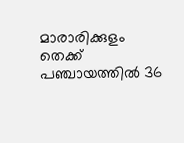മാരാരിക്കുളം തെക്ക് പഞ്ചായത്തിൽ 36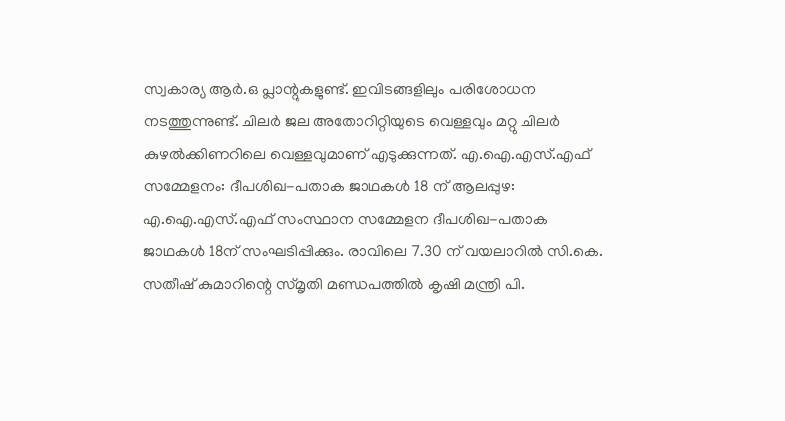സ്വകാര്യ ആർ.ഒ പ്ലാന്റുകളുണ്ട്. ഇവിടങ്ങളിലും പരിശോധന നടത്തുന്നുണ്ട്. ചിലർ ജല അതോറിറ്റിയുടെ വെള്ളവും മറ്റു ചിലർ കുഴൽക്കിണറിലെ വെള്ളവുമാണ് എടുക്കുന്നത്. എ.ഐ.എസ്.എഫ് സമ്മേളനം: ദീപശിഖ-പതാക ജാഥകൾ 18 ന് ആലപ്പുഴ: എ.ഐ.എസ്.എഫ് സംസ്ഥാന സമ്മേളന ദീപശിഖ-പതാക ജാഥകൾ 18ന് സംഘടിപ്പിക്കും. രാവിലെ 7.30 ന് വയലാറിൽ സി.കെ. സതീഷ് കുമാറിന്റെ സ്മൃതി മണ്ഡപത്തിൽ കൃഷി മന്ത്രി പി.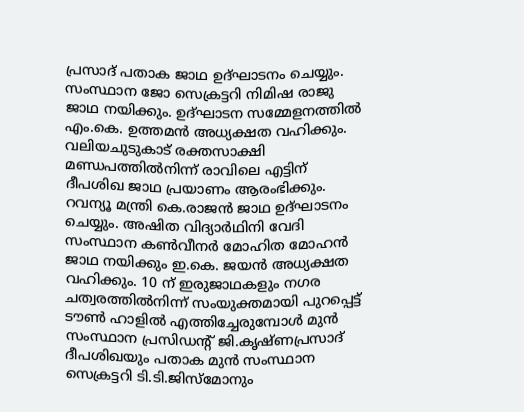പ്രസാദ് പതാക ജാഥ ഉദ്ഘാടനം ചെയ്യും. സംസ്ഥാന ജോ സെക്രട്ടറി നിമിഷ രാജു ജാഥ നയിക്കും. ഉദ്ഘാടന സമ്മേളനത്തിൽ എം.കെ. ഉത്തമൻ അധ്യക്ഷത വഹിക്കും. വലിയചുടുകാട് രക്തസാക്ഷി മണ്ഡപത്തിൽനിന്ന് രാവിലെ എട്ടിന് ദീപശിഖ ജാഥ പ്രയാണം ആരംഭിക്കും. റവന്യൂ മന്ത്രി കെ.രാജൻ ജാഥ ഉദ്ഘാടനം ചെയ്യും. അഷിത വിദ്യാർഥിനി വേദി സംസ്ഥാന കൺവീനർ മോഹിത മോഹൻ ജാഥ നയിക്കും ഇ.കെ. ജയൻ അധ്യക്ഷത വഹിക്കും. 10 ന് ഇരുജാഥകളും നഗര ചത്വരത്തിൽനിന്ന് സംയുക്തമായി പുറപ്പെട്ട് ടൗൺ ഹാളിൽ എത്തിച്ചേരുമ്പോൾ മുൻ സംസ്ഥാന പ്രസിഡന്റ് ജി.കൃഷ്ണപ്രസാദ് ദീപശിഖയും പതാക മുൻ സംസ്ഥാന സെക്രട്ടറി ടി.ടി.ജിസ്മോനും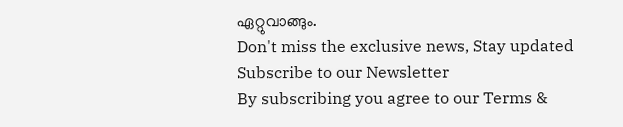ഏറ്റുവാങ്ങും.
Don't miss the exclusive news, Stay updated
Subscribe to our Newsletter
By subscribing you agree to our Terms &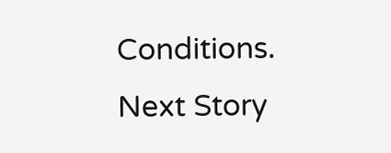Conditions.
Next Story